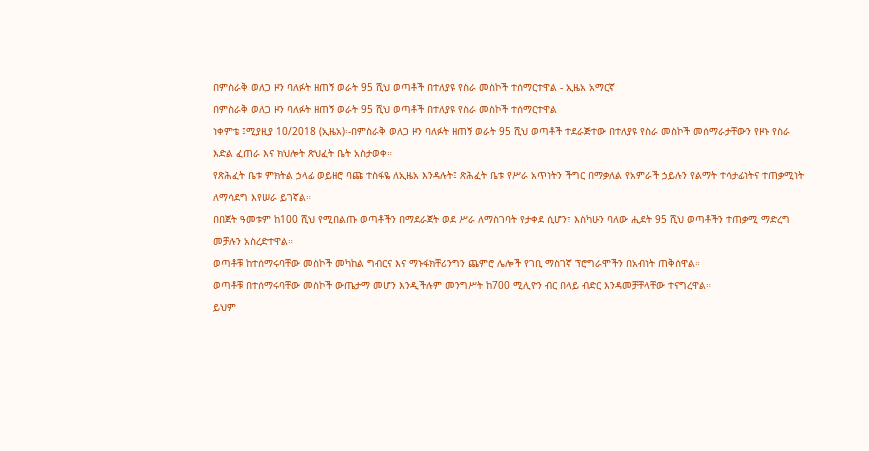በምስራቅ ወለጋ ዞን ባለፉት ዘጠኝ ወራት 95 ሺህ ወጣቶች በተለያዩ የስራ መስኮች ተሰማርተዋል - ኢዜአ አማርኛ
በምስራቅ ወለጋ ዞን ባለፉት ዘጠኝ ወራት 95 ሺህ ወጣቶች በተለያዩ የስራ መስኮች ተሰማርተዋል
ነቀምቴ ፤ሚያዚያ 10/2018 (ኢዜአ)፡-በምስራቅ ወለጋ ዞን ባለፉት ዘጠኝ ወራት 95 ሺህ ወጣቶች ተደራጅተው በተለያዩ የስራ መስኮች መሰማራታቸውን የዞኑ የስራ እድል ፈጠራ እና ክህሎት ጽህፈት ቤት አስታወቀ።
የጽሕፈት ቤቱ ምክትል ኃላፊ ወይዘሮ ባጩ ተስፋዬ ለኢዜአ እንዳሉት፤ ጽሕፈት ቤቱ የሥራ አጥነትን ችግር በማቃለል የአምራች ኃይሉን የልማት ተሳታፊነትና ተጠቃሚነት ለማሳደግ እየሠራ ይገኛል።
በበጀት ዓመቱም ከ100 ሺህ የሚበልጡ ወጣቶችን በማደራጀት ወደ ሥራ ለማስገባት የታቀደ ሲሆን፣ እስካሁን ባለው ሒደት 95 ሺህ ወጣቶችን ተጠቃሚ ማድረግ መቻሉን አስረድተዋል።
ወጣቶቹ ከተሰማሩባቸው መስኮች መካከል ግብርና እና ማኑፋክቸሪንግን ጨምሮ ሌሎች የገቢ ማስገኛ ፕሮግራሞችን በአብነት ጠቅሰዋል።
ወጣቶቹ በተሰማሩባቸው መስኮች ውጤታማ መሆን እንዲችሉም መንግሥት ከ700 ሚሊዮን ብር በላይ ብድር እንዳመቻቸላቸው ተናግረዋል።
ይህም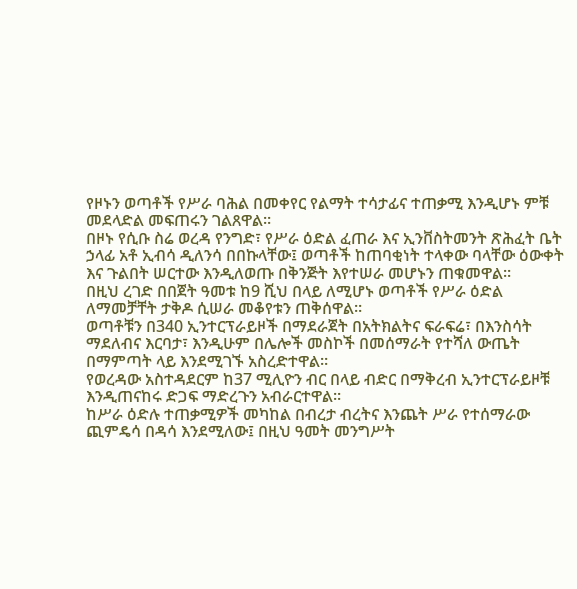የዞኑን ወጣቶች የሥራ ባሕል በመቀየር የልማት ተሳታፊና ተጠቃሚ እንዲሆኑ ምቹ መደላድል መፍጠሩን ገልጸዋል።
በዞኑ የሲቡ ስሬ ወረዳ የንግድ፣ የሥራ ዕድል ፈጠራ እና ኢንቨስትመንት ጽሕፈት ቤት ኃላፊ አቶ ኢብሳ ዲለንሳ በበኩላቸው፤ ወጣቶች ከጠባቂነት ተላቀው ባላቸው ዕውቀት እና ጉልበት ሠርተው እንዲለወጡ በቅንጅት እየተሠራ መሆኑን ጠቁመዋል።
በዚህ ረገድ በበጀት ዓመቱ ከ9 ሺህ በላይ ለሚሆኑ ወጣቶች የሥራ ዕድል ለማመቻቸት ታቅዶ ሲሠራ መቆየቱን ጠቅሰዋል።
ወጣቶቹን በ340 ኢንተርፕራይዞች በማደራጀት በአትክልትና ፍራፍሬ፣ በእንስሳት ማደለብና እርባታ፣ እንዲሁም በሌሎች መስኮች በመሰማራት የተሻለ ውጤት በማምጣት ላይ እንደሚገኙ አስረድተዋል።
የወረዳው አስተዳደርም ከ37 ሚሊዮን ብር በላይ ብድር በማቅረብ ኢንተርፕራይዞቹ እንዲጠናከሩ ድጋፍ ማድረጉን አብራርተዋል።
ከሥራ ዕድሉ ተጠቃሚዎች መካከል በብረታ ብረትና እንጨት ሥራ የተሰማራው ጪምዴሳ በዳሳ እንደሚለው፤ በዚህ ዓመት መንግሥት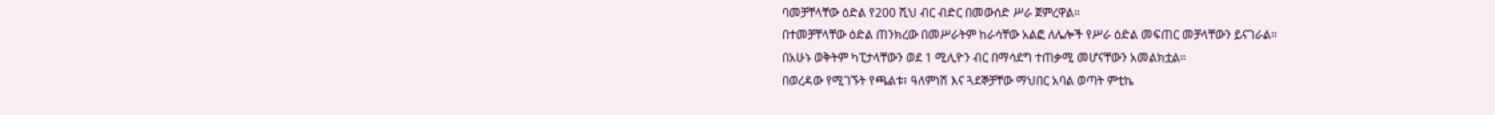ባመቻቸላቸው ዕድል የ200 ሺህ ብር ብድር በመውሰድ ሥራ ጀምረዋል።
በተመቻቸላቸው ዕድል ጠንክረው በመሥራትም ከራሳቸው አልፎ ለሌሎች የሥራ ዕድል መፍጠር መቻላቸውን ይናገራል።
በአሁኑ ወቅትም ካፒታላቸውን ወደ 1 ሚሊዮን ብር በማሳደግ ተጠቃሚ መሆናቸውን አመልክቷል።
በወረዳው የሚገኙት የጫልቱ፣ ዓለምነሽ እና ጓደኞቻቸው ማህበር አባል ወጣት ምቲኬ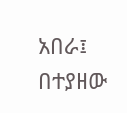አበራ፤ በተያዘው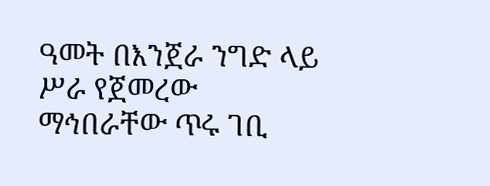ዓመት በእንጀራ ንግድ ላይ ሥራ የጀመረው ማኅበራቸው ጥሩ ገቢ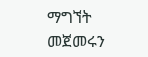ማግኘት መጀመሩን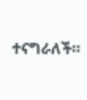ተናግራለች።